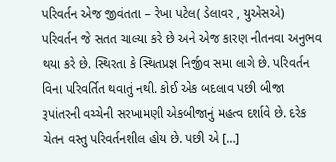પરિવર્તન એજ જીવંતતા – રેખા પટેલ( ડેલાવર , યુએસએ) પરિવર્તન જે સતત ચાલ્યા કરે છે અને એજ કારણ નીતનવા અનુભવ થયા કરે છે. સ્થિરતા કે સ્થિતપ્રજ્ઞ નિર્જીવ સમા લાગે છે. પરિવર્તન વિના પરિવર્તિત થવાતું નથી. કોઈ એક બદલાવ પછી બીજા રૂપાંતરની વચ્ચેની સરખામણી એકબીજાનું મહત્વ દર્શાવે છે. દરેક ચેતન વસ્તુ પરિવર્તનશીલ હોય છે. પછી એ […]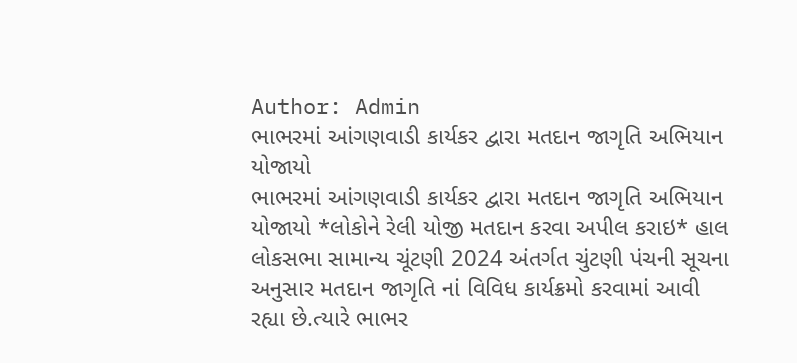Author: Admin
ભાભરમાં આંગણવાડી કાર્યકર દ્વારા મતદાન જાગૃતિ અભિયાન યોજાયો
ભાભરમાં આંગણવાડી કાર્યકર દ્વારા મતદાન જાગૃતિ અભિયાન યોજાયો *લોકોને રેલી યોજી મતદાન કરવા અપીલ કરાઇ* હાલ લોકસભા સામાન્ય ચૂંટણી 2024 અંતર્ગત ચુંટણી પંચની સૂચના અનુસાર મતદાન જાગૃતિ નાં વિવિધ કાર્યક્રમો કરવામાં આવી રહ્યા છે.ત્યારે ભાભર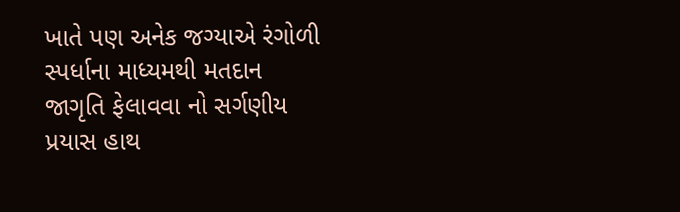ખાતે પણ અનેક જગ્યાએ રંગોળી સ્પર્ધાના માધ્યમથી મતદાન જાગૃતિ ફેલાવવા નો સર્ગણીય પ્રયાસ હાથ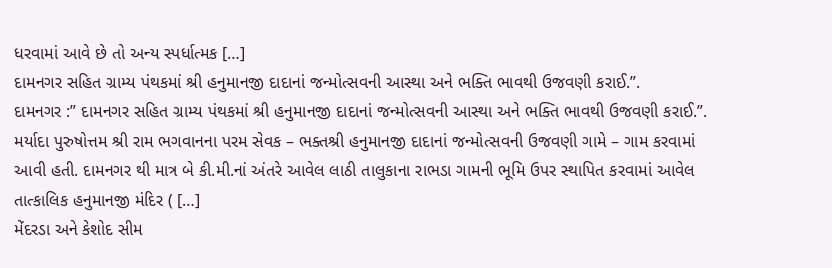ધરવામાં આવે છે તો અન્ય સ્પર્ધાત્મક […]
દામનગર સહિત ગ્રામ્ય પંથકમાં શ્રી હનુમાનજી દાદાનાં જન્મોત્સવની આસ્થા અને ભક્તિ ભાવથી ઉજવણી કરાઈ.”.
દામનગર :” દામનગર સહિત ગ્રામ્ય પંથકમાં શ્રી હનુમાનજી દાદાનાં જન્મોત્સવની આસ્થા અને ભક્તિ ભાવથી ઉજવણી કરાઈ.”. મર્યાદા પુરુષોત્તમ શ્રી રામ ભગવાનના પરમ સેવક – ભક્તશ્રી હનુમાનજી દાદાનાં જન્મોત્સવની ઉજવણી ગામે – ગામ કરવામાં આવી હતી. દામનગર થી માત્ર બે કી.મી.નાં અંતરે આવેલ લાઠી તાલુકાના રાભડા ગામની ભૂમિ ઉપર સ્થાપિત કરવામાં આવેલ તાત્કાલિક હનુમાનજી મંદિર ( […]
મેંદરડા અને કેશોદ સીમ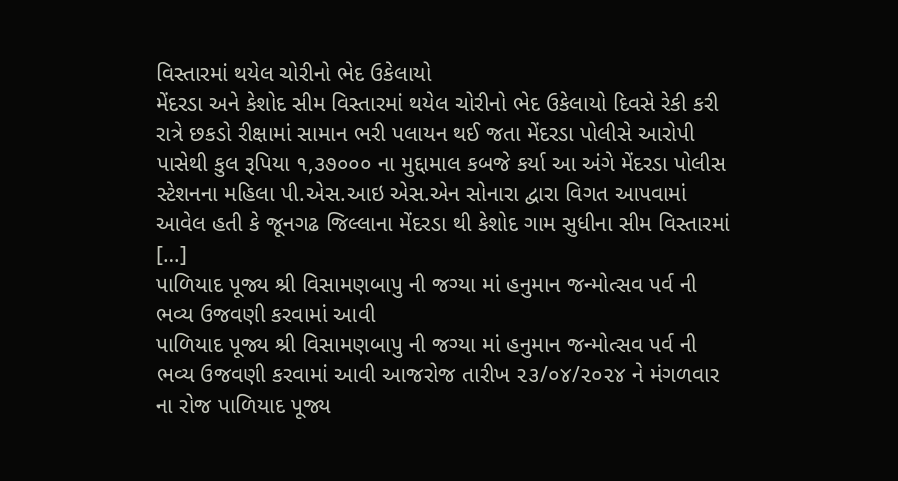વિસ્તારમાં થયેલ ચોરીનો ભેદ ઉકેલાયો
મેંદરડા અને કેશોદ સીમ વિસ્તારમાં થયેલ ચોરીનો ભેદ ઉકેલાયો દિવસે રેકી કરી રાત્રે છકડો રીક્ષામાં સામાન ભરી પલાયન થઈ જતા મેંદરડા પોલીસે આરોપી પાસેથી કુલ રૂપિયા ૧,૩૭૦૦૦ ના મુદ્દામાલ કબજે કર્યા આ અંગે મેંદરડા પોલીસ સ્ટેશનના મહિલા પી.એસ.આઇ એસ.એન સોનારા દ્વારા વિગત આપવામાં આવેલ હતી કે જૂનગઢ જિલ્લાના મેંદરડા થી કેશોદ ગામ સુધીના સીમ વિસ્તારમાં […]
પાળિયાદ પૂજ્ય શ્રી વિસામણબાપુ ની જગ્યા માં હનુમાન જન્મોત્સવ પર્વ ની ભવ્ય ઉજવણી કરવામાં આવી
પાળિયાદ પૂજ્ય શ્રી વિસામણબાપુ ની જગ્યા માં હનુમાન જન્મોત્સવ પર્વ ની ભવ્ય ઉજવણી કરવામાં આવી આજરોજ તારીખ ૨૩/૦૪/૨૦૨૪ ને મંગળવાર ના રોજ પાળિયાદ પૂજ્ય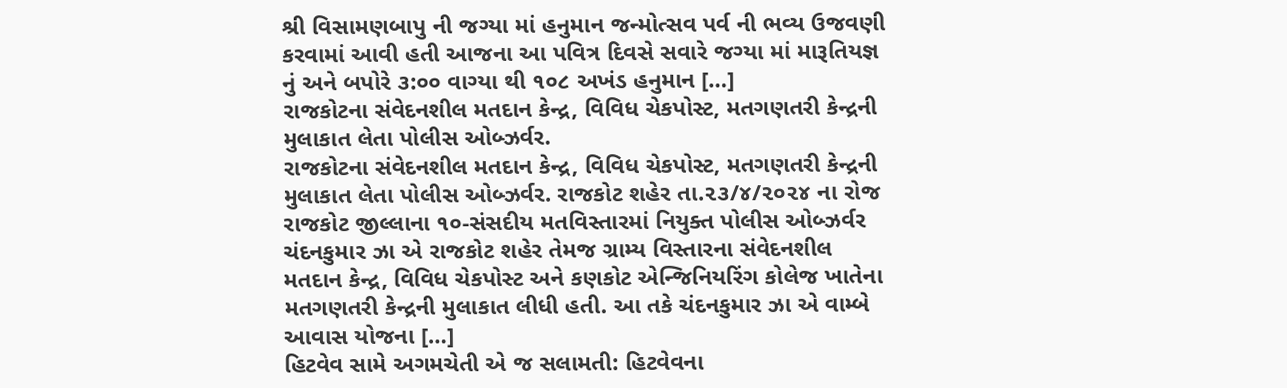શ્રી વિસામણબાપુ ની જગ્યા માં હનુમાન જન્મોત્સવ પર્વ ની ભવ્ય ઉજવણી કરવામાં આવી હતી આજના આ પવિત્ર દિવસે સવારે જગ્યા માં મારૂતિયજ્ઞ નું અને બપોરે ૩:૦૦ વાગ્યા થી ૧૦૮ અખંડ હનુમાન […]
રાજકોટના સંવેદનશીલ મતદાન કેન્દ્ર, વિવિધ ચેકપોસ્ટ, મતગણતરી કેન્દ્રની મુલાકાત લેતા પોલીસ ઓબ્ઝર્વર.
રાજકોટના સંવેદનશીલ મતદાન કેન્દ્ર, વિવિધ ચેકપોસ્ટ, મતગણતરી કેન્દ્રની મુલાકાત લેતા પોલીસ ઓબ્ઝર્વર. રાજકોટ શહેર તા.૨૩/૪/૨૦૨૪ ના રોજ રાજકોટ જીલ્લાના ૧૦-સંસદીય મતવિસ્તારમાં નિયુક્ત પોલીસ ઓબ્ઝર્વર ચંદનકુમાર ઝા એ રાજકોટ શહેર તેમજ ગ્રામ્ય વિસ્તારના સંવેદનશીલ મતદાન કેન્દ્ર, વિવિધ ચેકપોસ્ટ અને કણકોટ એન્જિનિયરિંગ કોલેજ ખાતેના મતગણતરી કેન્દ્રની મુલાકાત લીધી હતી. આ તકે ચંદનકુમાર ઝા એ વામ્બે આવાસ યોજના […]
હિટવેવ સામે અગમચેતી એ જ સલામતી: હિટવેવના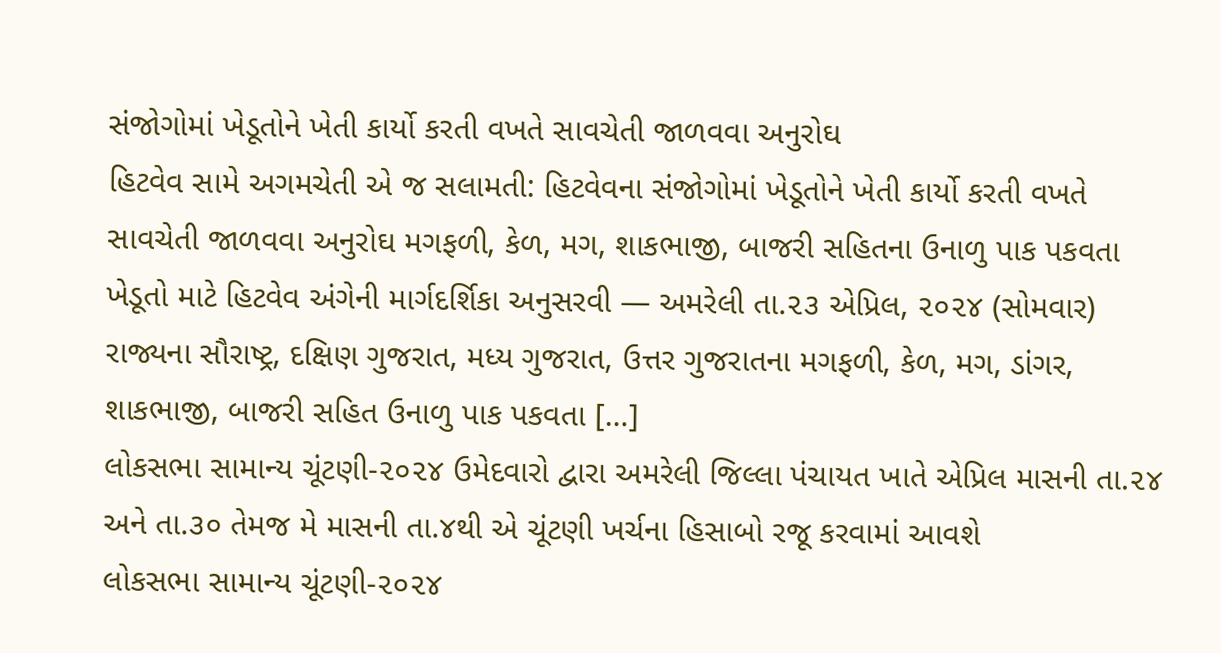સંજોગોમાં ખેડૂતોને ખેતી કાર્યો કરતી વખતે સાવચેતી જાળવવા અનુરોઘ
હિટવેવ સામે અગમચેતી એ જ સલામતી: હિટવેવના સંજોગોમાં ખેડૂતોને ખેતી કાર્યો કરતી વખતે સાવચેતી જાળવવા અનુરોઘ મગફળી, કેળ, મગ, શાકભાજી, બાજરી સહિતના ઉનાળુ પાક પકવતા ખેડૂતો માટે હિટવેવ અંગેની માર્ગદર્શિકા અનુસરવી — અમરેલી તા.૨૩ એપ્રિલ, ૨૦૨૪ (સોમવાર) રાજ્યના સૌરાષ્ટ્ર, દક્ષિણ ગુજરાત, મધ્ય ગુજરાત, ઉત્તર ગુજરાતના મગફળી, કેળ, મગ, ડાંગર, શાકભાજી, બાજરી સહિત ઉનાળુ પાક પકવતા […]
લોકસભા સામાન્ય ચૂંટણી-૨૦૨૪ ઉમેદવારો દ્વારા અમરેલી જિલ્લા પંચાયત ખાતે એપ્રિલ માસની તા.૨૪ અને તા.૩૦ તેમજ મે માસની તા.૪થી એ ચૂંટણી ખર્ચના હિસાબો રજૂ કરવામાં આવશે
લોકસભા સામાન્ય ચૂંટણી-૨૦૨૪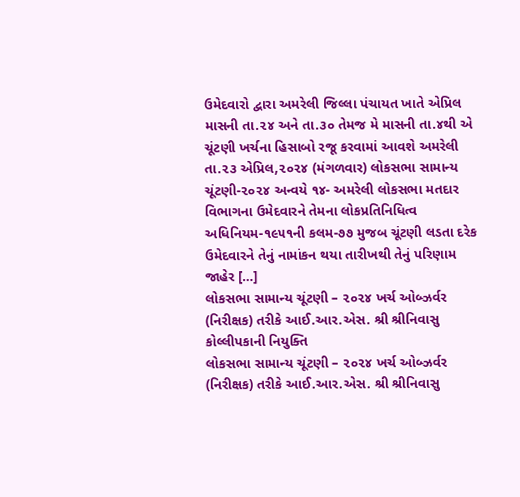ઉમેદવારો દ્વારા અમરેલી જિલ્લા પંચાયત ખાતે એપ્રિલ માસની તા.૨૪ અને તા.૩૦ તેમજ મે માસની તા.૪થી એ ચૂંટણી ખર્ચના હિસાબો રજૂ કરવામાં આવશે અમરેલી તા.૨૩ એપ્રિલ,૨૦૨૪ (મંગળવાર) લોકસભા સામાન્ય ચૂંટણી-૨૦૨૪ અન્વયે ૧૪- અમરેલી લોકસભા મતદાર વિભાગના ઉમેદવારને તેમના લોકપ્રતિનિધિત્વ અધિનિયમ-૧૯૫૧ની કલમ-૭૭ મુજબ ચૂંટણી લડતા દરેક ઉમેદવારને તેનું નામાંકન થયા તારીખથી તેનું પરિણામ જાહેર […]
લોકસભા સામાન્ય ચૂંટણી – ૨૦૨૪ ખર્ચ ઓબ્ઝર્વર (નિરીક્ષક) તરીકે આઈ.આર.એસ. શ્રી શ્રીનિવાસુ કોલ્લીપકાની નિયુક્તિ
લોકસભા સામાન્ય ચૂંટણી – ૨૦૨૪ ખર્ચ ઓબ્ઝર્વર (નિરીક્ષક) તરીકે આઈ.આર.એસ. શ્રી શ્રીનિવાસુ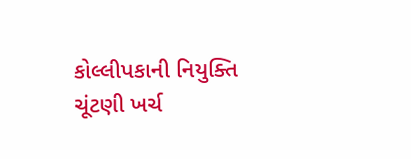કોલ્લીપકાની નિયુક્તિ ચૂંટણી ખર્ચ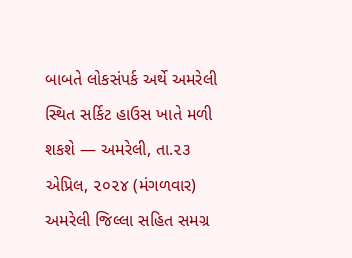બાબતે લોકસંપર્ક અર્થે અમરેલી સ્થિત સર્કિટ હાઉસ ખાતે મળી શકશે — અમરેલી, તા.૨૩ એપ્રિલ, ૨૦૨૪ (મંગળવાર) અમરેલી જિલ્લા સહિત સમગ્ર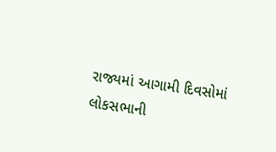રાજ્યમાં આગામી દિવસોમાં લોકસભાની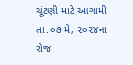ચૂંટણી માટે આગામી તા.૦૭ મે, ૨૦૨૪ના રોજ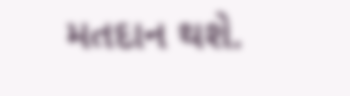મતદાન થશે.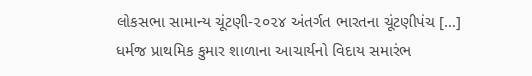લોકસભા સામાન્ય ચૂંટણી-૨૦૨૪ અંતર્ગત ભારતના ચૂંટણીપંચ […]
ધર્મજ પ્રાથમિક કુમાર શાળાના આચાર્યનો વિદાય સમારંભ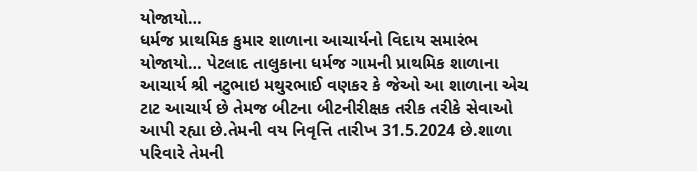યોજાયો…
ધર્મજ પ્રાથમિક કુમાર શાળાના આચાર્યનો વિદાય સમારંભ યોજાયો… પેટલાદ તાલુકાના ધર્મજ ગામની પ્રાથમિક શાળાના આચાર્ય શ્રી નટુભાઇ મથુરભાઈ વણકર કે જેઓ આ શાળાના એચ ટાટ આચાર્ય છે તેમજ બીટના બીટનીરીક્ષક તરીક તરીકે સેવાઓ આપી રહ્યા છે.તેમની વય નિવૃત્તિ તારીખ 31.5.2024 છે.શાળા પરિવારે તેમની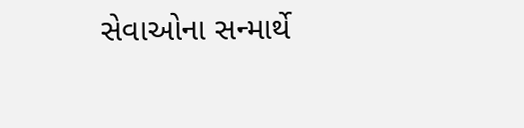સેવાઓના સન્માર્થે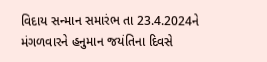વિદાય સન્માન સમારંભ તા 23.4.2024ને મંગળવારને હનુમાન જયંતિના દિવસે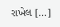રાખેલ […]